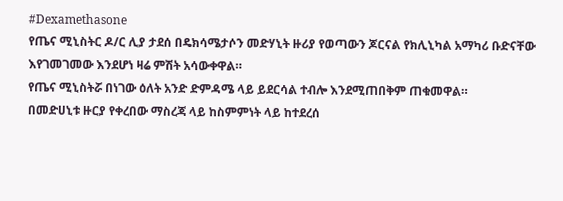#Dexamethasone
የጤና ሚኒስትር ዶ/ር ሊያ ታደሰ በዴክሳሜታሶን መድሃኒት ዙሪያ የወጣውን ጆርናል የክሊኒካል አማካሪ ቡድናቸው እየገመገመው እንደሆነ ዛሬ ምሽት አሳውቀዋል።
የጤና ሚኒስትሯ በነገው ዕለት አንድ ድምዳሜ ላይ ይደርሳል ተብሎ እንደሚጠበቅም ጠቁመዋል።
በመድሀኒቱ ዙርያ የቀረበው ማስረጃ ላይ ከስምምነት ላይ ከተደረሰ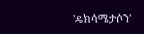'ዴክሳሜታሶን'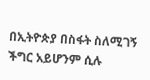በኢትዮጵያ በስፋት ስለሚገኝ ችግር አይሆንም ሲሉ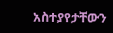አስተያየታቸውን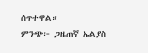ሰጥተዋል።
ምንጭ፦ ጋዜጠኛ ኤልያስ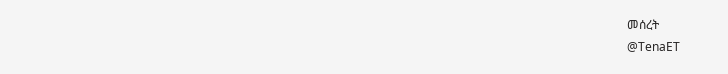መሰረት
@TenaET